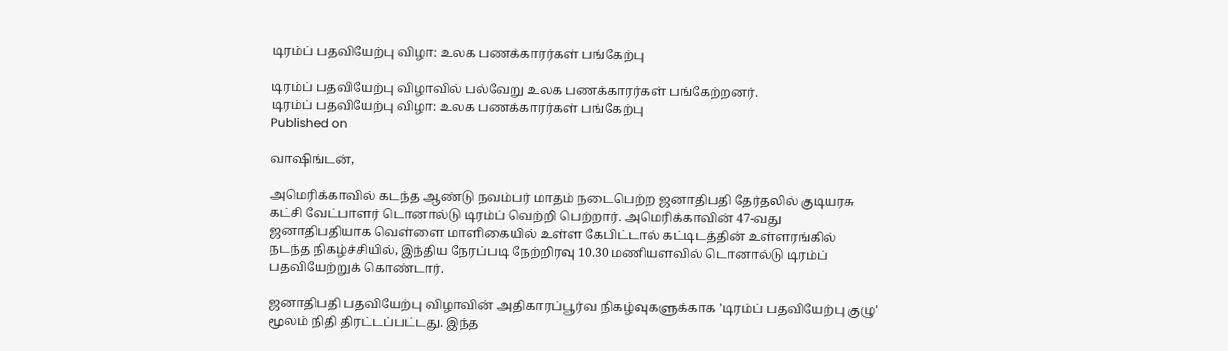டிரம்ப் பதவியேற்பு விழா: உலக பணக்காரர்கள் பங்கேற்பு

டிரம்ப் பதவியேற்பு விழாவில் பல்வேறு உலக பணக்காரர்கள் பங்கேற்றனர்.
டிரம்ப் பதவியேற்பு விழா: உலக பணக்காரர்கள் பங்கேற்பு
Published on

வாஷிங்டன்,

அமெரிக்காவில் கடந்த ஆண்டு நவம்பர் மாதம் நடைபெற்ற ஜனாதிபதி தேர்தலில் குடியரசு கட்சி வேட்பாளர் டொனால்டு டிரம்ப் வெற்றி பெற்றார். அமெரிக்காவின் 47-வது ஜனாதிபதியாக வெள்ளை மாளிகையில் உள்ள கேபிட்டால் கட்டிடத்தின் உள்ளரங்கில் நடந்த நிகழ்ச்சியில், இந்திய நேரப்படி நேற்றிரவு 10.30 மணியளவில் டொனால்டு டிரம்ப் பதவியேற்றுக் கொண்டார்.

ஜனாதிபதி பதவியேற்பு விழாவின் அதிகாரப்பூர்வ நிகழ்வுகளுக்காக 'டிரம்ப் பதவியேற்பு குழு' மூலம் நிதி திரட்டப்பட்டது. இந்த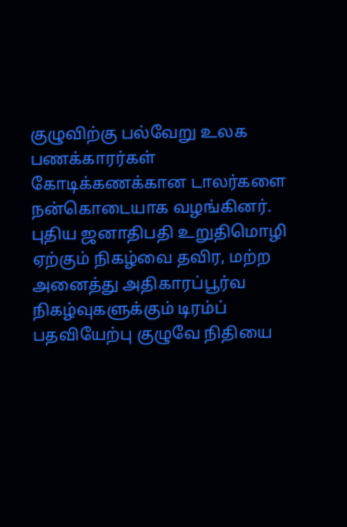குழுவிற்கு பல்வேறு உலக பணக்காரர்கள் கோடிக்கணக்கான டாலர்களை நன்கொடையாக வழங்கினர். புதிய ஜனாதிபதி உறுதிமொழி ஏற்கும் நிகழ்வை தவிர, மற்ற அனைத்து அதிகாரப்பூர்வ நிகழ்வுகளுக்கும் டிரம்ப் பதவியேற்பு குழுவே நிதியை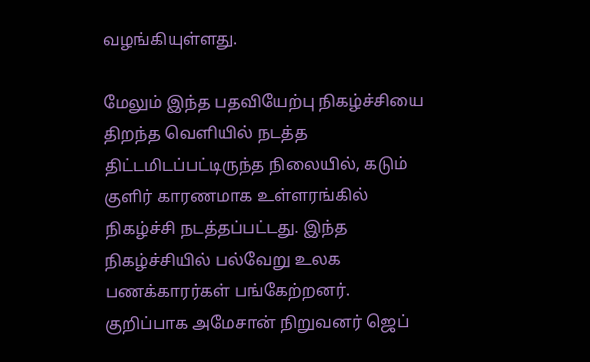வழங்கியுள்ளது.

மேலும் இந்த பதவியேற்பு நிகழ்ச்சியை திறந்த வெளியில் நடத்த திட்டமிடப்பட்டிருந்த நிலையில், கடும் குளிர் காரணமாக உள்ளரங்கில் நிகழ்ச்சி நடத்தப்பட்டது. இந்த நிகழ்ச்சியில் பல்வேறு உலக பணக்காரர்கள் பங்கேற்றனர். குறிப்பாக அமேசான் நிறுவனர் ஜெப்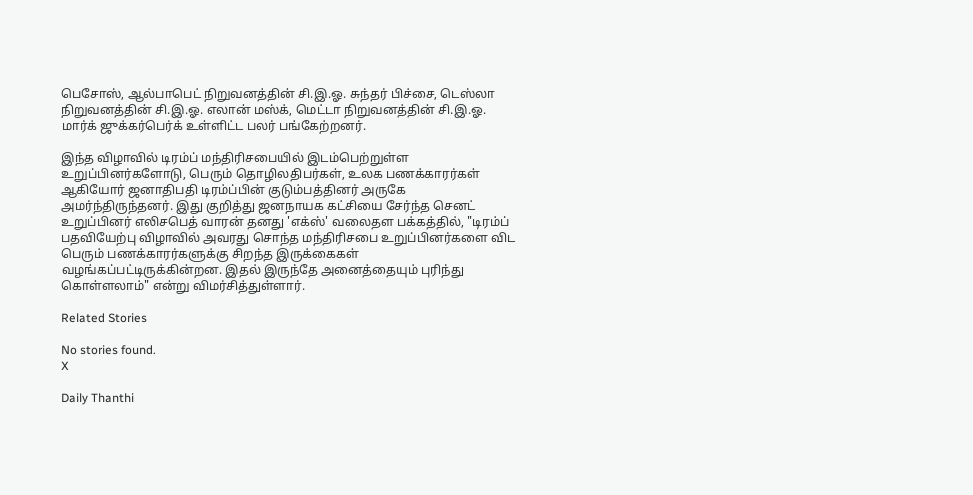பெசோஸ், ஆல்பாபெட் நிறுவனத்தின் சி.இ.ஓ. சுந்தர் பிச்சை, டெஸ்லா நிறுவனத்தின் சி.இ.ஓ. எலான் மஸ்க், மெட்டா நிறுவனத்தின் சி.இ.ஓ. மார்க் ஜுக்கர்பெர்க் உள்ளிட்ட பலர் பங்கேற்றனர்.

இந்த விழாவில் டிரம்ப் மந்திரிசபையில் இடம்பெற்றுள்ள உறுப்பினர்களோடு, பெரும் தொழிலதிபர்கள், உலக பணக்காரர்கள் ஆகியோர் ஜனாதிபதி டிரம்ப்பின் குடும்பத்தினர் அருகே அமர்ந்திருந்தனர். இது குறித்து ஜனநாயக கட்சியை சேர்ந்த செனட் உறுப்பினர் எலிசபெத் வாரன் தனது 'எக்ஸ்' வலைதள பக்கத்தில், "டிரம்ப் பதவியேற்பு விழாவில் அவரது சொந்த மந்திரிசபை உறுப்பினர்களை விட பெரும் பணக்காரர்களுக்கு சிறந்த இருக்கைகள் வழங்கப்பட்டிருக்கின்றன. இதல் இருந்தே அனைத்தையும் புரிந்து கொள்ளலாம்" என்று விமர்சித்துள்ளார்.

Related Stories

No stories found.
X

Daily Thanthi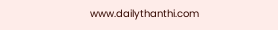www.dailythanthi.com